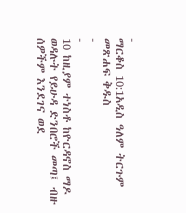-
ማርቆስ 10:1አዲስ ዓለም ትርጉም መጽሐፍ ቅዱስ
-
-
10 ከዚያም ተነስቶ ከዮርዳኖስ ማዶ ወዳሉት የይሁዳ ድንበሮች መጣ፤ ብዙ ሰዎችም እንደገና ወደ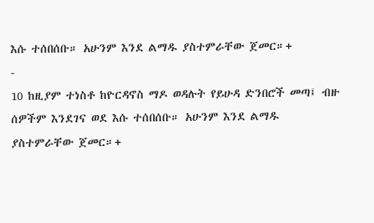እሱ ተሰበሰቡ። አሁንም እንደ ልማዱ ያስተምራቸው ጀመር።+
-
10 ከዚያም ተነስቶ ከዮርዳኖስ ማዶ ወዳሉት የይሁዳ ድንበሮች መጣ፤ ብዙ ሰዎችም እንደገና ወደ እሱ ተሰበሰቡ። አሁንም እንደ ልማዱ ያስተምራቸው ጀመር።+